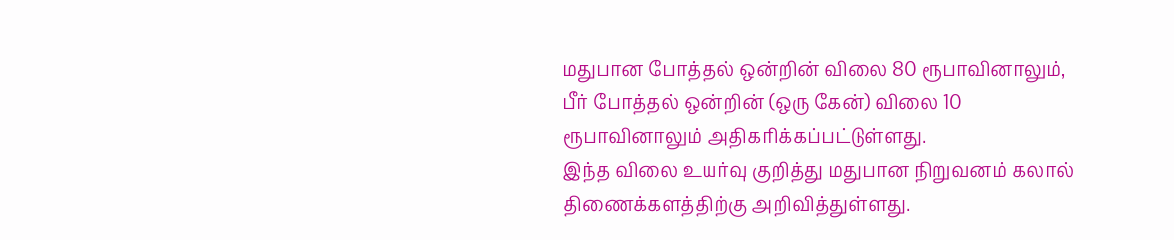மதுபான போத்தல் ஒன்றின் விலை 80 ரூபாவினாலும், பீர் போத்தல் ஒன்றின் (ஒரு கேன்) விலை 10 ரூபாவினாலும் அதிகரிக்கப்பட்டுள்ளது.
இந்த விலை உயர்வு குறித்து மதுபான நிறுவனம் கலால் திணைக்களத்திற்கு அறிவித்துள்ளது.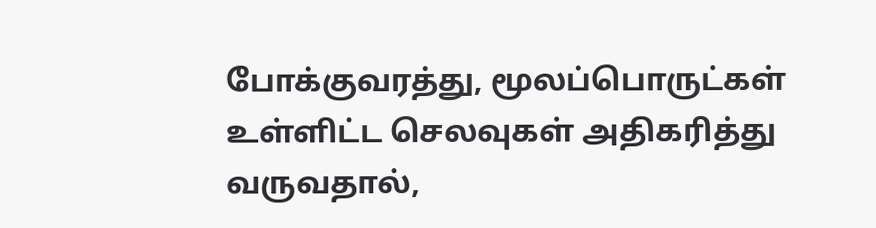போக்குவரத்து, மூலப்பொருட்கள் உள்ளிட்ட செலவுகள் அதிகரித்து வருவதால்,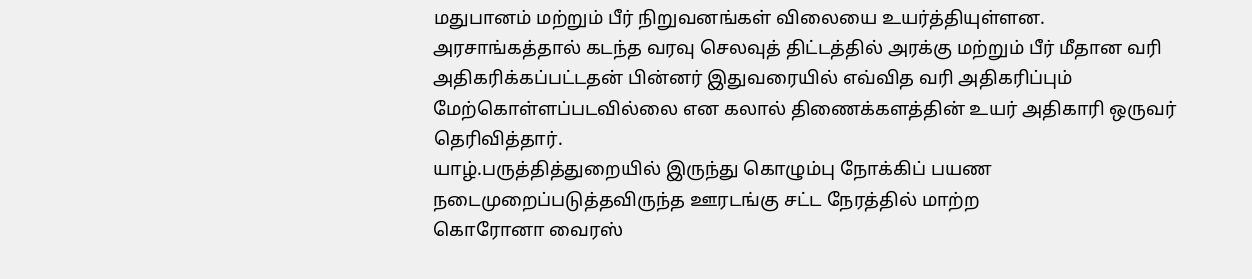மதுபானம் மற்றும் பீர் நிறுவனங்கள் விலையை உயர்த்தியுள்ளன.
அரசாங்கத்தால் கடந்த வரவு செலவுத் திட்டத்தில் அரக்கு மற்றும் பீர் மீதான வரி அதிகரிக்கப்பட்டதன் பின்னர் இதுவரையில் எவ்வித வரி அதிகரிப்பும் மேற்கொள்ளப்படவில்லை என கலால் திணைக்களத்தின் உயர் அதிகாரி ஒருவர் தெரிவித்தார்.
யாழ்.பருத்தித்துறையில் இருந்து கொழும்பு நோக்கிப் பயண
நடைமுறைப்படுத்தவிருந்த ஊரடங்கு சட்ட நேரத்தில் மாற்ற
கொரோனா வைரஸ்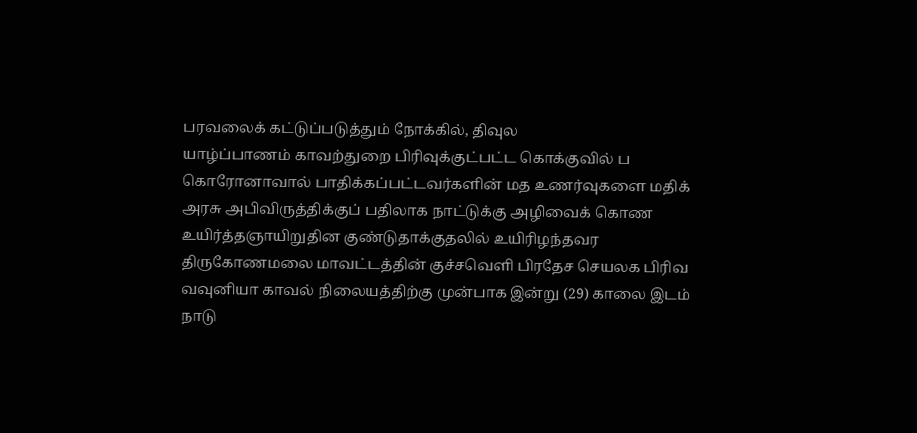பரவலைக் கட்டுப்படுத்தும் நோக்கில், திவுல
யாழ்ப்பாணம் காவற்துறை பிரிவுக்குட்பட்ட கொக்குவில் ப
கொரோனாவால் பாதிக்கப்பட்டவர்களின் மத உணர்வுகளை மதிக்
அரசு அபிவிருத்திக்குப் பதிலாக நாட்டுக்கு அழிவைக் கொண
உயிர்த்தஞாயிறுதின குண்டுதாக்குதலில் உயிரிழந்தவர
திருகோணமலை மாவட்டத்தின் குச்சவெளி பிரதேச செயலக பிரிவ
வவுனியா காவல் நிலையத்திற்கு முன்பாக இன்று (29) காலை இடம்
நாடு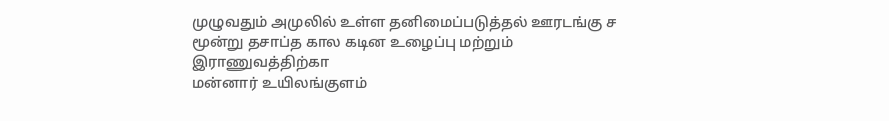முழுவதும் அமுலில் உள்ள தனிமைப்படுத்தல் ஊரடங்கு ச
மூன்று தசாப்த கால கடின உழைப்பு மற்றும் இராணுவத்திற்கா
மன்னார் உயிலங்குளம்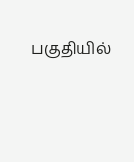பகுதியில்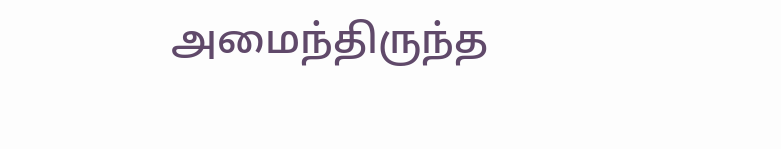அமைந்திருந்த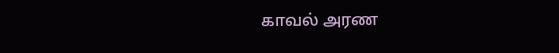காவல் அரண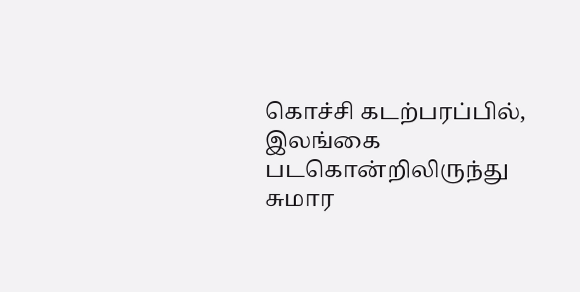கொச்சி கடற்பரப்பில், இலங்கை படகொன்றிலிருந்து சுமார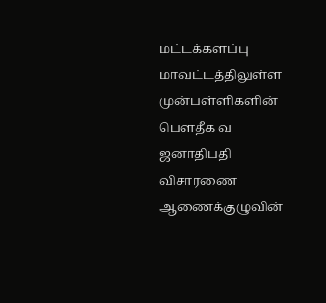மட்டக்களப்பு மாவட்டத்திலுள்ள முன்பள்ளிகளின் பௌதீக வ
ஜனாதிபதி விசாரணை ஆணைக்குழுவின்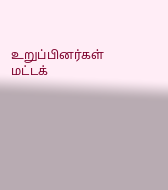உறுப்பினர்கள் மட்டக்